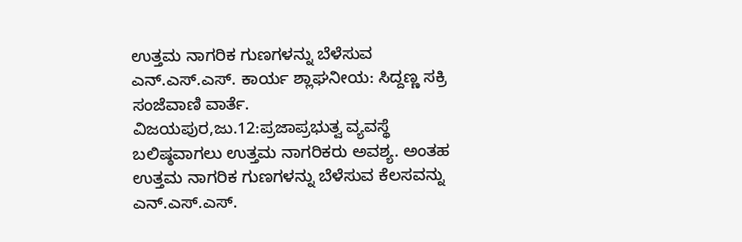ಉತ್ತಮ ನಾಗರಿಕ ಗುಣಗಳನ್ನು ಬೆಳೆಸುವ ಎನ್.ಎಸ್.ಎಸ್. ಕಾರ್ಯ ಶ್ಲಾಘನೀಯ: ಸಿದ್ದಣ್ಣ ಸಕ್ರಿ
ಸಂಜೆವಾಣಿ ವಾರ್ತೆ.
ವಿಜಯಪುರ,ಜು.12:ಪ್ರಜಾಪ್ರಭುತ್ವ ವ್ಯವಸ್ಥೆ ಬಲಿಷ್ಠವಾಗಲು ಉತ್ತಮ ನಾಗರಿಕರು ಅವಶ್ಯ. ಅಂತಹ ಉತ್ತಮ ನಾಗರಿಕ ಗುಣಗಳನ್ನು ಬೆಳೆಸುವ ಕೆಲಸವನ್ನು ಎನ್.ಎಸ್.ಎಸ್.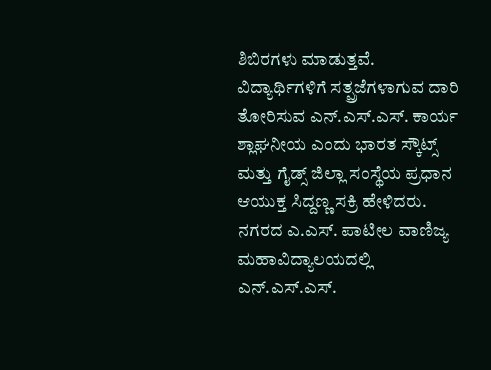ಶಿಬಿರಗಳು ಮಾಡುತ್ತವೆ. ವಿದ್ಯಾರ್ಥಿಗಳಿಗೆ ಸತ್ಪ್ರಜೆಗಳಾಗುವ ದಾರಿ ತೋರಿಸುವ ಎನ್.ಎಸ್.ಎಸ್. ಕಾರ್ಯ ಶ್ಲಾಘನೀಯ ಎಂದು ಭಾರತ ಸ್ಕೌಟ್ಸ್ ಮತ್ತು ಗೈಡ್ಸ್ ಜಿಲ್ಲಾ ಸಂಸ್ಥೆಯ ಪ್ರಧಾನ ಆಯುಕ್ತ ಸಿದ್ದಣ್ಣ ಸಕ್ರಿ ಹೇಳಿದರು.
ನಗರದ ಎ.ಎಸ್. ಪಾಟೀಲ ವಾಣಿಜ್ಯ ಮಹಾವಿದ್ಯಾಲಯದಲ್ಲಿ ಎನ್.ಎಸ್.ಎಸ್.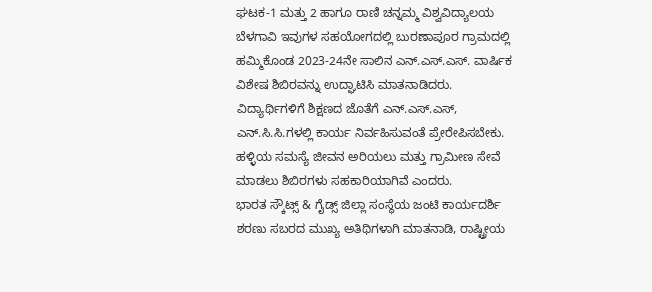ಘಟಕ-1 ಮತ್ತು 2 ಹಾಗೂ ರಾಣಿ ಚನ್ನಮ್ಮ ವಿಶ್ವವಿದ್ಯಾಲಯ ಬೆಳಗಾವಿ ಇವುಗಳ ಸಹಯೋಗದಲ್ಲಿ ಬುರಣಾಪೂರ ಗ್ರಾಮದಲ್ಲಿ ಹಮ್ಮಿಕೊಂಡ 2023-24ನೇ ಸಾಲಿನ ಎನ್.ಎಸ್.ಎಸ್. ವಾರ್ಷಿಕ ವಿಶೇಷ ಶಿಬಿರವನ್ನು ಉದ್ಘಾಟಿಸಿ ಮಾತನಾಡಿದರು.
ವಿದ್ಯಾರ್ಥಿಗಳಿಗೆ ಶಿಕ್ಷಣದ ಜೊತೆಗೆ ಎನ್.ಎಸ್.ಎಸ್, ಎನ್.ಸಿ.ಸಿ.ಗಳಲ್ಲಿ ಕಾರ್ಯ ನಿರ್ವಹಿಸುವಂತೆ ಪ್ರೇರೇಪಿಸಬೇಕು. ಹಳ್ಳಿಯ ಸಮಸ್ಯೆ ಜೀವನ ಅರಿಯಲು ಮತ್ತು ಗ್ರಾಮೀಣ ಸೇವೆ ಮಾಡಲು ಶಿಬಿರಗಳು ಸಹಕಾರಿಯಾಗಿವೆ ಎಂದರು.
ಭಾರತ ಸ್ಕೌಟ್ಸ್ & ಗೈಡ್ಸ್ ಜಿಲ್ಲಾ ಸಂಸ್ಥೆಯ ಜಂಟಿ ಕಾರ್ಯದರ್ಶಿ ಶರಣು ಸಬರದ ಮುಖ್ಯ ಅತಿಥಿಗಳಾಗಿ ಮಾತನಾಡಿ, ರಾಷ್ಟ್ರೀಯ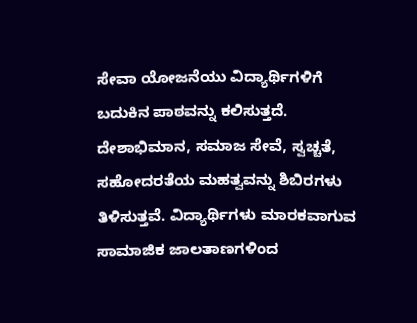ಸೇವಾ ಯೋಜನೆಯು ವಿದ್ಯಾರ್ಥಿಗಳಿಗೆ ಬದುಕಿನ ಪಾಠವನ್ನು ಕಲಿಸುತ್ತದೆ. ದೇಶಾಭಿಮಾನ, ಸಮಾಜ ಸೇವೆ, ಸ್ವಚ್ಚತೆ, ಸಹೋದರತೆಯ ಮಹತ್ವವನ್ನು ಶಿಬಿರಗಳು ತಿಳಿಸುತ್ತವೆ. ವಿದ್ಯಾರ್ಥಿಗಳು ಮಾರಕವಾಗುವ ಸಾಮಾಜಿಕ ಜಾಲತಾಣಗಳಿಂದ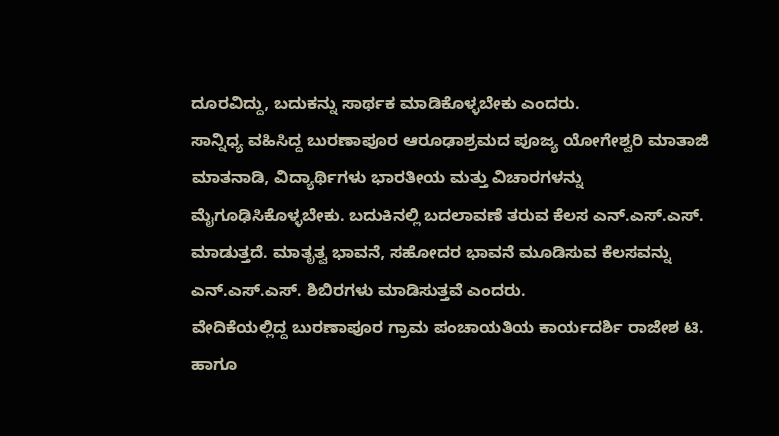ದೂರವಿದ್ದು, ಬದುಕನ್ನು ಸಾರ್ಥಕ ಮಾಡಿಕೊಳ್ಳಬೇಕು ಎಂದರು.
ಸಾನ್ನಿಧ್ಯ ವಹಿಸಿದ್ದ ಬುರಣಾಪೂರ ಆರೂಢಾಶ್ರಮದ ಪೂಜ್ಯ ಯೋಗೇಶ್ವರಿ ಮಾತಾಜಿ ಮಾತನಾಡಿ, ವಿದ್ಯಾರ್ಥಿಗಳು ಭಾರತೀಯ ಮತ್ತು ವಿಚಾರಗಳನ್ನು ಮೈಗೂಢಿಸಿಕೊಳ್ಳಬೇಕು. ಬದುಕಿನಲ್ಲಿ ಬದಲಾವಣೆ ತರುವ ಕೆಲಸ ಎನ್.ಎಸ್.ಎಸ್. ಮಾಡುತ್ತದೆ. ಮಾತೃತ್ವ ಭಾವನೆ, ಸಹೋದರ ಭಾವನೆ ಮೂಡಿಸುವ ಕೆಲಸವನ್ನು ಎನ್.ಎಸ್.ಎಸ್. ಶಿಬಿರಗಳು ಮಾಡಿಸುತ್ತವೆ ಎಂದರು.
ವೇದಿಕೆಯಲ್ಲಿದ್ದ ಬುರಣಾಪೂರ ಗ್ರಾಮ ಪಂಚಾಯತಿಯ ಕಾರ್ಯದರ್ಶಿ ರಾಜೇಶ ಟಿ. ಹಾಗೂ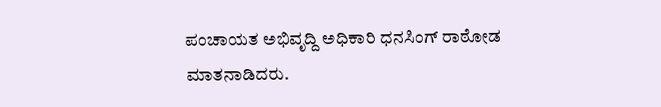ಪಂಚಾಯತ ಅಭಿವೃದ್ದಿ ಅಧಿಕಾರಿ ಧನಸಿಂಗ್ ರಾಠೋಡ ಮಾತನಾಡಿದರು.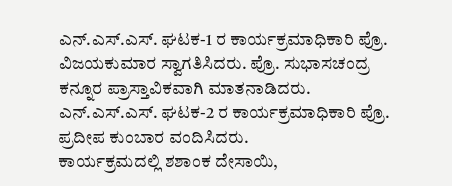ಎನ್.ಎಸ್.ಎಸ್. ಘಟಕ-1 ರ ಕಾರ್ಯಕ್ರಮಾಧಿಕಾರಿ ಪ್ರೊ. ವಿಜಯಕುಮಾರ ಸ್ವಾಗತಿಸಿದರು. ಪ್ರೊ. ಸುಭಾಸಚಂದ್ರ ಕನ್ನೂರ ಪ್ರಾಸ್ತಾವಿಕವಾಗಿ ಮಾತನಾಡಿದರು. ಎನ್.ಎಸ್.ಎಸ್. ಘಟಕ-2 ರ ಕಾರ್ಯಕ್ರಮಾಧಿಕಾರಿ ಪ್ರೊ. ಪ್ರದೀಪ ಕುಂಬಾರ ವಂದಿಸಿದರು.
ಕಾರ್ಯಕ್ರಮದಲ್ಲಿ ಶಶಾಂಕ ದೇಸಾಯಿ,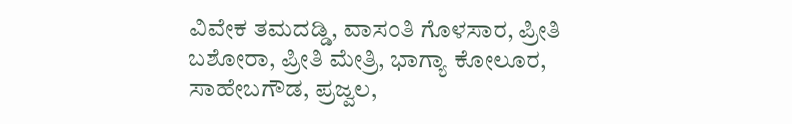ವಿವೇಕ ತಮದಡ್ಡಿ, ವಾಸಂತಿ ಗೊಳಸಾರ, ಪ್ರೀತಿ ಬಶೋರಾ, ಪ್ರೀತಿ ಮೇತ್ರಿ, ಭಾಗ್ಯಾ ಕೋಲೂರ, ಸಾಹೇಬಗೌಡ, ಪ್ರಜ್ವಲ,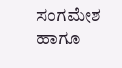ಸಂಗಮೇಶ ಹಾಗೂ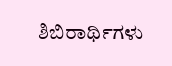ಶಿಬಿರಾರ್ಥಿಗಳು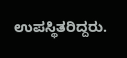ಉಪಸ್ಥಿತರಿದ್ದರು.